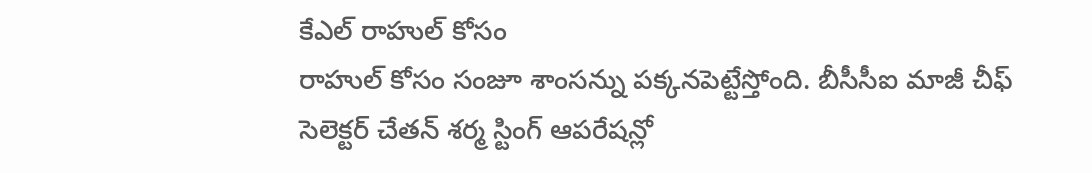కేఎల్ రాహుల్ కోసం
రాహుల్ కోసం సంజూ శాంసన్ను పక్కనపెట్టేస్తోంది. బీసీసీఐ మాజీ చీఫ్ సెలెక్టర్ చేతన్ శర్మ స్టింగ్ ఆపరేషన్లో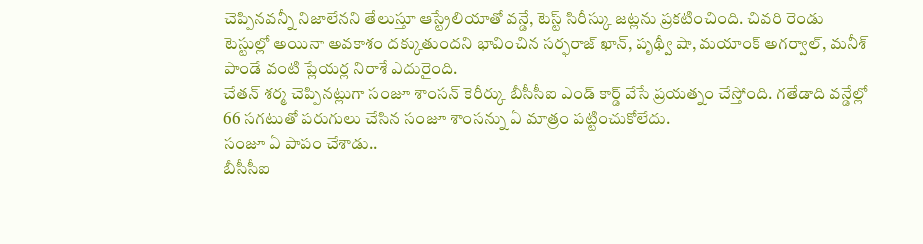చెప్పినవన్నీ నిజాలేనని తేలుస్తూ ఆస్ట్రేలియాతో వన్డే, టెస్ట్ సిరీస్కు జట్లను ప్రకటించింది. చివరి రెండు టెస్టుల్లో అయినా అవకాశం దక్కుతుందని భావించిన సర్ఫరాజ్ ఖాన్, పృథ్వీ షా, మయాంక్ అగర్వాల్, మనీశ్ పాండే వంటి ప్లేయర్ల నిరాశే ఎదురైంది.
చేతన్ శర్మ చెప్పినట్లుగా సంజూ శాంసన్ కెరీర్కు బీసీసీఐ ఎండ్ కార్డ్ వేసే ప్రయత్నం చేస్తోంది. గతేడాది వన్డేల్లో 66 సగటుతో పరుగులు చేసిన సంజూ శాంసన్ను ఏ మాత్రం పట్టించుకోలేదు.
సంజూ ఏ పాపం చేశాడు..
బీసీసీఐ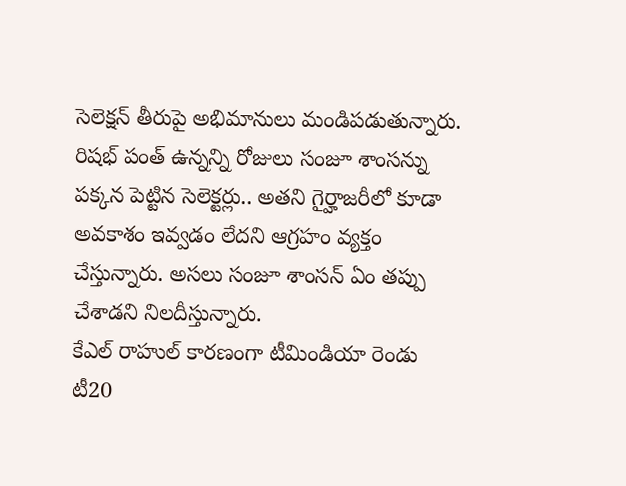సెలెక్షన్ తీరుపై అభిమానులు మండిపడుతున్నారు. రిషభ్ పంత్ ఉన్నన్ని రోజులు సంజూ శాంసన్ను పక్కన పెట్టిన సెలెక్టర్లు.. అతని గైర్హాజరీలో కూడా అవకాశం ఇవ్వడం లేదని ఆగ్రహం వ్యక్తం చేస్తున్నారు. అసలు సంజూ శాంసన్ ఏం తప్పు చేశాడని నిలదీస్తున్నారు.
కేఎల్ రాహుల్ కారణంగా టీమిండియా రెండు టీ20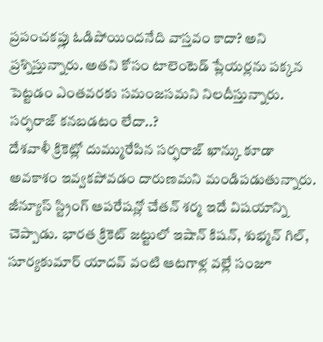ప్రపంచకప్లు ఓడిపోయిందనేది వాస్తవం కాదా? అని ప్రశ్నిస్తున్నారు. అతని కోసం టాలెంటెడ్ ప్లేయర్లను పక్కన పెట్టడం ఎంతవరకు సమంజసమని నిలదీస్తున్నారు.
సర్ఫరాజ్ కనబడటం లేదా..?
దేశవాళీ క్రికెట్లో దుమ్మురేపిన సర్ఫరాజ్ ఖాన్కు కూడా అవకాశం ఇవ్వకపోవడం దారుణమని మండిపడుతున్నారు. జీన్యూస్ స్ట్రింగ్ ఆపరేషన్లో చేతన్ శర్మ ఇదే విషయాన్ని చెప్పాడు. భారత క్రికెట్ జట్టులో ఇషాన్ కిషన్, శుభ్మన్ గిల్, సూర్యకుమార్ యాదవ్ వంటి ఆటగాళ్ల వల్లే సంజూ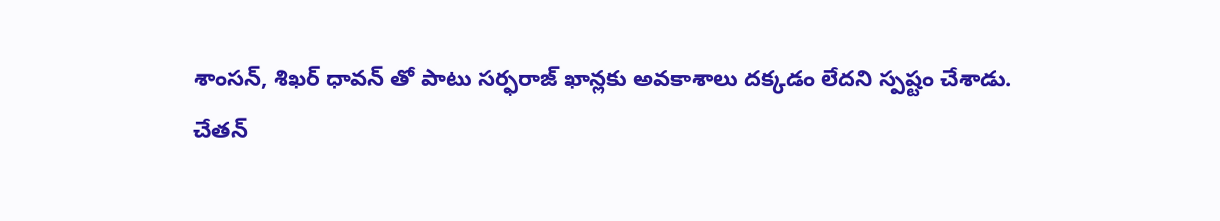శాంసన్, శిఖర్ ధావన్ తో పాటు సర్ఫరాజ్ ఖాన్లకు అవకాశాలు దక్కడం లేదని స్పష్టం చేశాడు.
చేతన్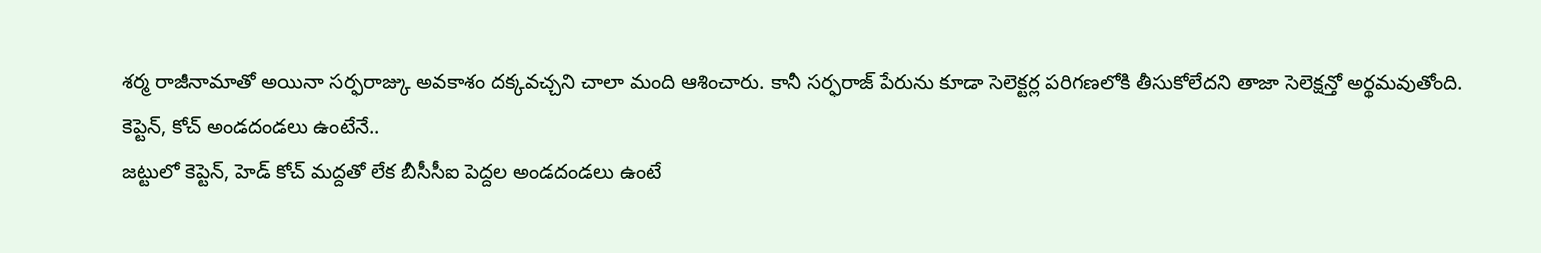శర్మ రాజీనామాతో అయినా సర్ఫరాజ్కు అవకాశం దక్కవచ్చని చాలా మంది ఆశించారు. కానీ సర్ఫరాజ్ పేరును కూడా సెలెక్టర్ల పరిగణలోకి తీసుకోలేదని తాజా సెలెక్షన్తో అర్థమవుతోంది.
కెప్టెన్, కోచ్ అండదండలు ఉంటేనే..
జట్టులో కెప్టెన్, హెడ్ కోచ్ మద్దతో లేక బీసీసీఐ పెద్దల అండదండలు ఉంటే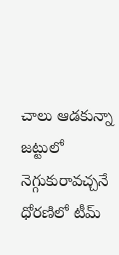చాలు ఆడకున్నా జట్టులో నెగ్గుకురావచ్చనే ధోరణిలో టీమ్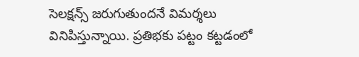సెలక్షన్స్ జరుగుతుందనే విమర్శలు వినిపిస్తున్నాయి. ప్రతిభకు పట్టం కట్టడంలో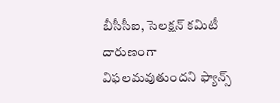బీసీసీఐ, సెలక్షన్ కమిటీ దారుణంగా విఫలమవుతుందని ఫ్యాన్స్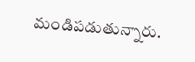మండిపడుతున్నారు.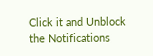Click it and Unblock the Notifications